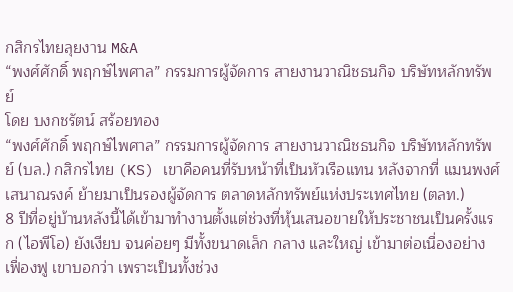กสิกรไทยลุยงาน M&A
“พงศ์ศักดิ์ พฤกษ์ไพศาล” กรรมการผู้จัดการ สายงานวาณิชธนกิจ บริษัทหลักทรัพย์
โดย บงกชรัตน์ สร้อยทอง
“พงศ์ศักดิ์ พฤกษ์ไพศาล” กรรมการผู้จัดการ สายงานวาณิชธนกิจ บริษัทหลักทรัพย์ (บล.) กสิกรไทย (KS) เขาคือคนที่รับหน้าที่เป็นหัวเรือแทน หลังจากที่ แมนพงศ์ เสนาณรงค์ ย้ายมาเป็นรองผู้จัดการ ตลาดหลักทรัพย์แห่งประเทศไทย (ตลท.)
8 ปีที่อยู่บ้านหลังนี้ได้เข้ามาทำงานตั้งแต่ช่วงที่หุ้นเสนอขายให้ประชาชนเป็นครั้งแรก (ไอพีโอ) ยังเงียบ จนค่อยๆ มีทั้งขนาดเล็ก กลาง และใหญ่ เข้ามาต่อเนื่องอย่างเฟื่องฟู เขาบอกว่า เพราะเป็นทั้งช่วง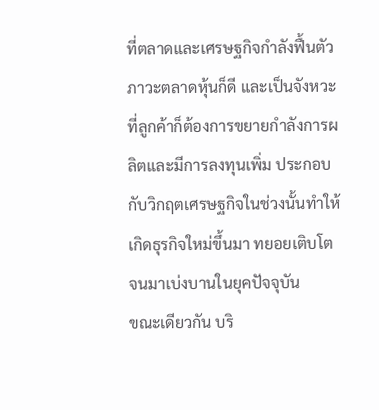ที่ตลาดและเศรษฐกิจกำลังฟื้นตัว ภาวะตลาดหุ้นก็ดี และเป็นจังหวะที่ลูกค้าก็ต้องการขยายกำลังการผลิตและมีการลงทุนเพิ่ม ประกอบกับวิกฤตเศรษฐกิจในช่วงนั้นทำให้เกิดธุรกิจใหม่ขึ้นมา ทยอยเติบโต จนมาเบ่งบานในยุคปัจจุบัน
ขณะเดียวกัน บริ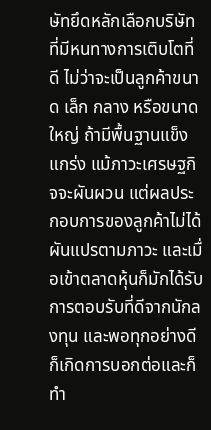ษัทยึดหลักเลือกบริษัทที่มีหนทางการเติบโตที่ดี ไม่ว่าจะเป็นลูกค้าขนาด เล็ก กลาง หรือขนาดใหญ่ ถ้ามีพื้นฐานแข็งแกร่ง แม้ภาวะเศรษฐกิจจะผันผวน แต่ผลประกอบการของลูกค้าไม่ได้ผันแปรตามภาวะ และเมื่อเข้าตลาดหุ้นก็มักได้รับการตอบรับที่ดีจากนักลงทุน และพอทุกอย่างดีก็เกิดการบอกต่อและก็ทำ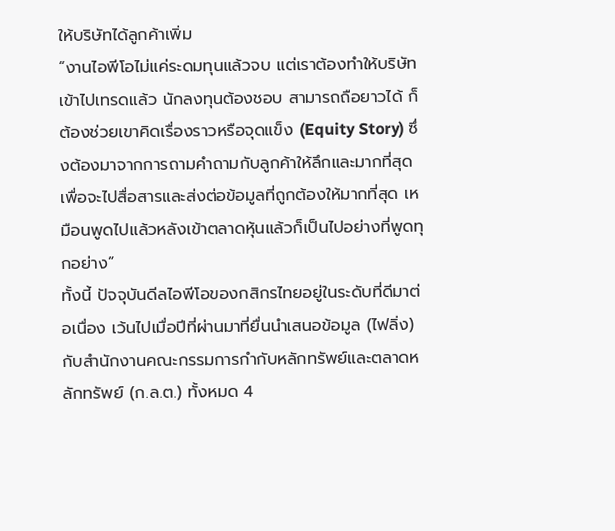ให้บริษัทได้ลูกค้าเพิ่ม
“งานไอพีโอไม่แค่ระดมทุนแล้วจบ แต่เราต้องทำให้บริษัทเข้าไปเทรดแล้ว นักลงทุนต้องชอบ สามารถถือยาวได้ ก็ต้องช่วยเขาคิดเรื่องราวหรือจุดแข็ง (Equity Story) ซึ่งต้องมาจากการถามคำถามกับลูกค้าให้ลึกและมากที่สุด เพื่อจะไปสื่อสารและส่งต่อข้อมูลที่ถูกต้องให้มากที่สุด เหมือนพูดไปแล้วหลังเข้าตลาดหุ้นแล้วก็เป็นไปอย่างที่พูดทุกอย่าง”
ทั้งนี้ ปัจจุบันดีลไอพีโอของกสิกรไทยอยู่ในระดับที่ดีมาต่อเนื่อง เว้นไปเมื่อปีที่ผ่านมาที่ยื่นนำเสนอข้อมูล (ไฟลิ่ง) กับสำนักงานคณะกรรมการกำกับหลักทรัพย์และตลาดหลักทรัพย์ (ก.ล.ต.) ทั้งหมด 4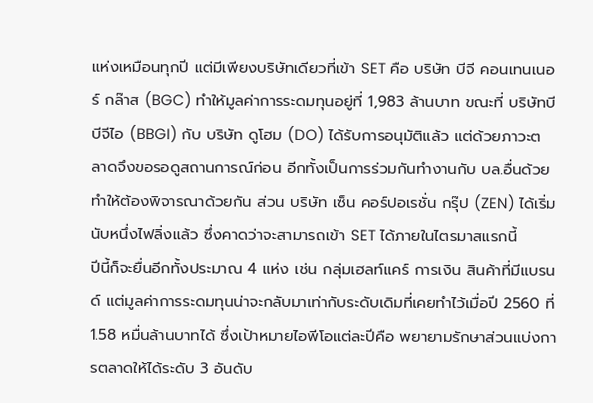แห่งเหมือนทุกปี แต่มีเพียงบริษัทเดียวที่เข้า SET คือ บริษัท บีจี คอนเทนเนอร์ กล๊าส (BGC) ทำให้มูลค่าการระดมทุนอยู่ที่ 1,983 ล้านบาท ขณะที่ บริษัทบีบีจีไอ (BBGI) กับ บริษัท ดูโฮม (DO) ได้รับการอนุมัติแล้ว แต่ด้วยภาวะตลาดจึงขอรอดูสถานการณ์ก่อน อีกทั้งเป็นการร่วมกันทำงานกับ บล.อื่นด้วย ทำให้ต้องพิจารณาด้วยกัน ส่วน บริษัท เซ็น คอร์ปอเรชั่น กรุ๊ป (ZEN) ได้เริ่มนับหนึ่งไฟลิ่งแล้ว ซึ่งคาดว่าจะสามารถเข้า SET ได้ภายในไตรมาสแรกนี้
ปีนี้ก็จะยื่นอีกทั้งประมาณ 4 แห่ง เช่น กลุ่มเฮลท์แคร์ การเงิน สินค้าที่มีแบรนด์ แต่มูลค่าการระดมทุนน่าจะกลับมาเท่ากับระดับเดิมที่เคยทำไว้เมื่อปี 2560 ที่ 1.58 หมื่นล้านบาทได้ ซึ่งเป้าหมายไอพีโอแต่ละปีคือ พยายามรักษาส่วนแบ่งการตลาดให้ได้ระดับ 3 อันดับ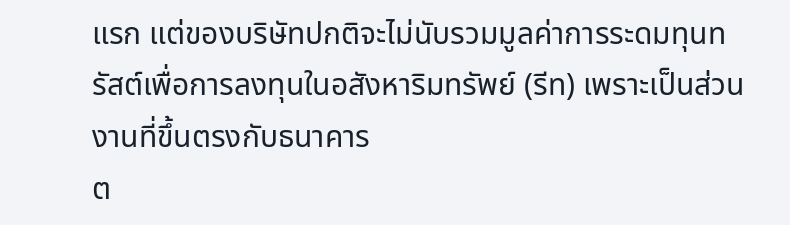แรก แต่ของบริษัทปกติจะไม่นับรวมมูลค่าการระดมทุนทรัสต์เพื่อการลงทุนในอสังหาริมทรัพย์ (รีท) เพราะเป็นส่วนงานที่ขึ้นตรงกับธนาคาร
ต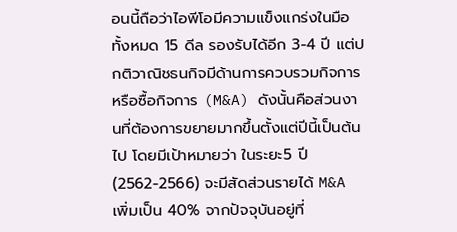อนนี้ถือว่าไอพีโอมีความแข็งแกร่งในมือทั้งหมด 15 ดีล รองรับได้อีก 3-4 ปี แต่ปกติวาณิชธนกิจมีด้านการควบรวมกิจการหรือซื้อกิจการ (M&A) ดังนั้นคือส่วนงานที่ต้องการขยายมากขึ้นตั้งแต่ปีนี้เป็นต้นไป โดยมีเป้าหมายว่า ในระยะ5 ปี (2562-2566) จะมีสัดส่วนรายได้ M&A เพิ่มเป็น 40% จากปัจจุบันอยู่ที่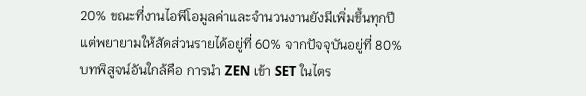20% ขณะที่งานไอพีโอมูลค่าและจำนวนงานยังมีเพิ่มขึ้นทุกปี แต่พยายามให้สัดส่วนรายได้อยู่ที่ 60% จากปัจจุบันอยู่ที่ 80%
บทพิสูจน์อันใกล้คือ การนำ ZEN เข้า SET ในไตร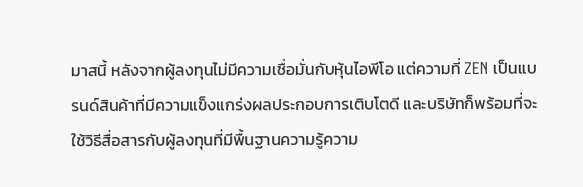มาสนี้ หลังจากผู้ลงทุนไม่มีความเชื่อมั่นกับหุ้นไอพีโอ แต่ความที่ ZEN เป็นแบรนด์สินค้าที่มีความแข็งแกร่งผลประกอบการเติบโตดี และบริษัทก็พร้อมที่จะใช้วิธีสื่อสารกับผู้ลงทุนที่มีพื้นฐานความรู้ความ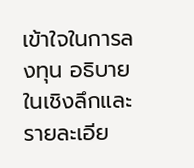เข้าใจในการลงทุน อธิบายในเชิงลึกและรายละเอีย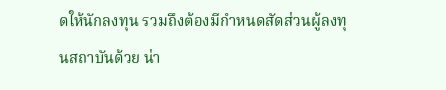ดให้นักลงทุน รวมถึงต้องมีกำหนดสัดส่วนผู้ลงทุนสถาบันด้วย น่า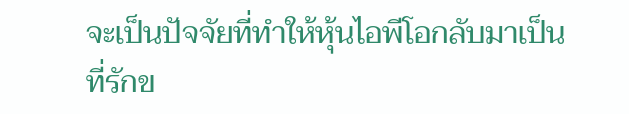จะเป็นปัจจัยที่ทำให้หุ้นไอพีโอกลับมาเป็นที่รักข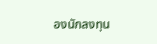องนักลงทุน